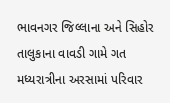ભાવનગર જિલ્લાના અને સિહોર તાલુકાના વાવડી ગામે ગત મધ્યરાત્રીના અરસામાં પરિવાર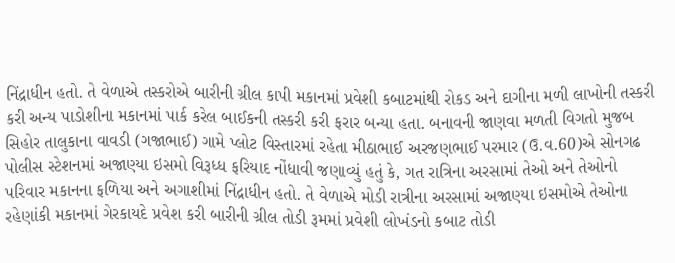નિંદ્રાધીન હતો. તે વેળાએ તસ્કરોએ બારીની ગ્રીલ કાપી મકાનમાં પ્રવેશી કબાટમાંથી રોકડ અને દાગીના મળી લાખોની તસ્કરી કરી અન્ય પાડોશીના મકાનમાં પાર્ક કરેલ બાઈકની તસ્કરી કરી ફરાર બન્યા હતા. બનાવની જાણવા મળતી વિગતો મુજબ સિહોર તાલુકાના વાવડી (ગજાભાઈ) ગામે પ્લોટ વિસ્તારમાં રહેતા મીઠાભાઈ અરજણભાઈ પરમાર (ઉ.વ.60)એ સોનગઢ પોલીસ સ્ટેશનમાં અજાણ્યા ઇસમો વિરૂધ્ધ ફરિયાદ નોંધાવી જણાવ્યું હતું કે, ગત રાત્રિના અરસામાં તેઓ અને તેઓનો પરિવાર મકાનના ફળિયા અને અગાશીમાં નિંદ્રાધીન હતો. તે વેળાએ મોડી રાત્રીના અરસામાં અજાણ્યા ઇસમોએ તેઓના રહેણાંકી મકાનમાં ગેરકાયદે પ્રવેશ કરી બારીની ગ્રીલ તોડી રૂમમાં પ્રવેશી લોખંડનો કબાટ તોડી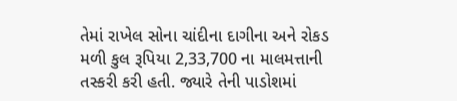તેમાં રાખેલ સોના ચાંદીના દાગીના અને રોકડ મળી કુલ રૂપિયા 2,33,700 ના માલમત્તાની તસ્કરી કરી હતી. જ્યારે તેની પાડોશમાં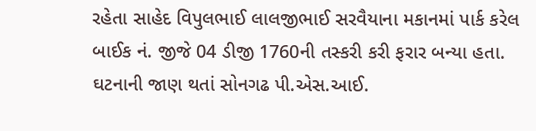રહેતા સાહેદ વિપુલભાઈ લાલજીભાઈ સરવૈયાના મકાનમાં પાર્ક કરેલ બાઈક નં. જીજે 04 ડીજી 1760ની તસ્કરી કરી ફરાર બન્યા હતા. ઘટનાની જાણ થતાં સોનગઢ પી.એસ.આઈ.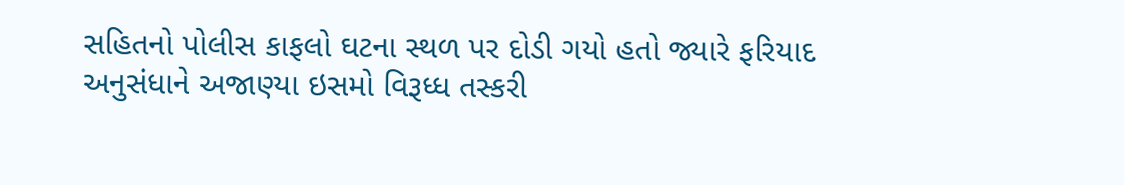સહિતનો પોલીસ કાફલો ઘટના સ્થળ પર દોડી ગયો હતો જ્યારે ફરિયાદ અનુસંધાને અજાણ્યા ઇસમો વિરૂધ્ધ તસ્કરી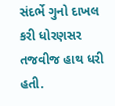સંદર્ભે ગુનો દાખલ કરી ધોરણસર તજવીજ હાથ ધરી હતી.